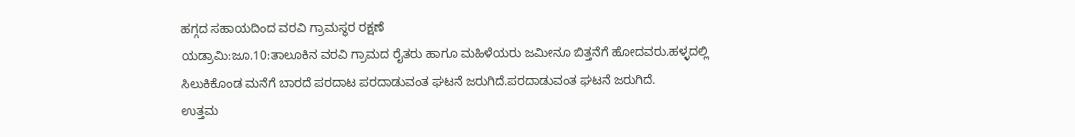ಹಗ್ಗದ ಸಹಾಯದಿಂದ ವರವಿ ಗ್ರಾಮಸ್ಥರ ರಕ್ಷಣೆ
ಯಡ್ರಾಮಿ:ಜೂ.10:ತಾಲೂಕಿನ ವರವಿ ಗ್ರಾಮದ ರೈತರು ಹಾಗೂ ಮಹಿಳೆಯರು ಜಮೀನೂ ಬಿತ್ತನೆಗೆ ಹೋದವರು.ಹಳ್ಳದಲ್ಲಿ ಸಿಲುಕಿಕೊಂಡ ಮನೆಗೆ ಬಾರದೆ ಪರದಾಟ ಪರದಾಡುವಂತ ಘಟನೆ ಜರುಗಿದೆ.ಪರದಾಡುವಂತ ಘಟನೆ ಜರುಗಿದೆ.
ಉತ್ತಮ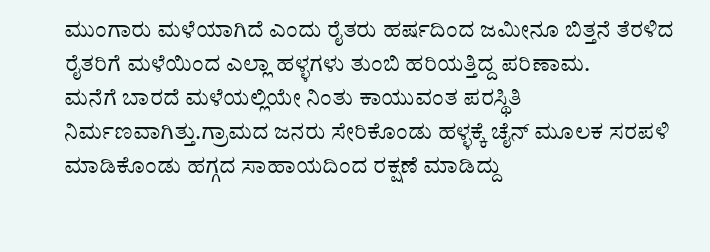ಮುಂಗಾರು ಮಳೆಯಾಗಿದೆ ಎಂದು ರೈತರು ಹರ್ಷದಿಂದ ಜಮೀನೂ ಬಿತ್ತನೆ ತೆರಳಿದ ರೈತರಿಗೆ ಮಳೆಯಿಂದ ಎಲ್ಲಾ ಹಳ್ಳಗಳು ತುಂಬಿ ಹರಿಯತ್ತಿದ್ದ ಪರಿಣಾಮ.
ಮನೆಗೆ ಬಾರದೆ ಮಳೆಯಲ್ಲಿಯೇ ನಿಂತು ಕಾಯುವಂತ ಪರಸ್ಥಿತಿ ನಿರ್ಮಣವಾಗಿತ್ತು.ಗ್ರಾಮದ ಜನರು ಸೇರಿಕೊಂಡು ಹಳ್ಳಕ್ಕೆ ಚೈನ್ ಮೂಲಕ ಸರಪಳಿ ಮಾಡಿಕೊಂಡು ಹಗ್ಗದ ಸಾಹಾಯದಿಂದ ರಕ್ಷಣೆ ಮಾಡಿದ್ದು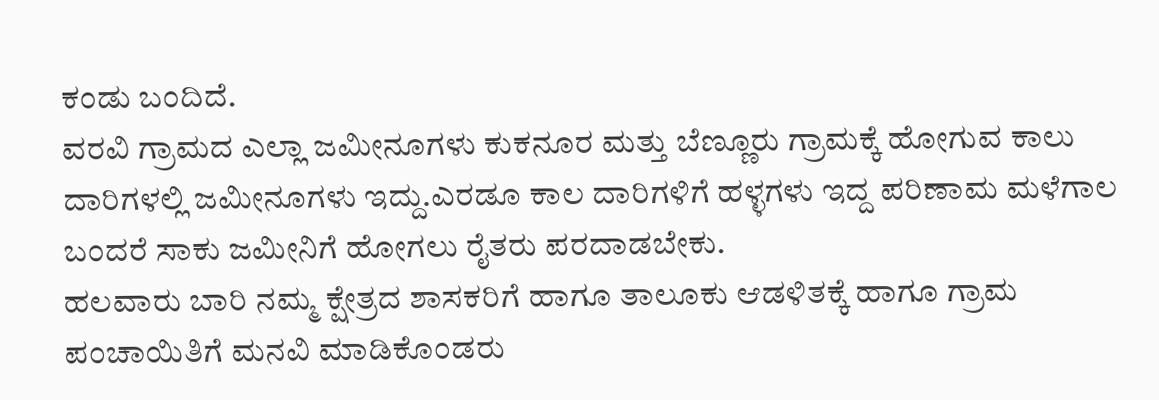ಕಂಡು ಬಂದಿದೆ.
ವರವಿ ಗ್ರಾಮದ ಎಲ್ಲಾ ಜಮೀನೂಗಳು ಕುಕನೂರ ಮತ್ತು ಬೆಣ್ಣೂರು ಗ್ರಾಮಕ್ಕೆ ಹೋಗುವ ಕಾಲು ದಾರಿಗಳಲ್ಲಿ ಜಮೀನೂಗಳು ಇದ್ದು.ಎರಡೂ ಕಾಲ ದಾರಿಗಳಿಗೆ ಹಳ್ಳಗಳು ಇದ್ದ ಪರಿಣಾಮ ಮಳೆಗಾಲ ಬಂದರೆ ಸಾಕು ಜಮೀನಿಗೆ ಹೋಗಲು ರೈತರು ಪರದಾಡಬೇಕು.
ಹಲವಾರು ಬಾರಿ ನಮ್ಮ ಕ್ಷೇತ್ರದ ಶಾಸಕರಿಗೆ ಹಾಗೂ ತಾಲೂಕು ಆಡಳಿತಕ್ಕೆ ಹಾಗೂ ಗ್ರಾಮ ಪಂಚಾಯಿತಿಗೆ ಮನವಿ ಮಾಡಿಕೊಂಡರು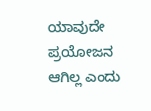ಯಾವುದೇ ಪ್ರಯೋಜನ ಆಗಿಲ್ಲ ಎಂದು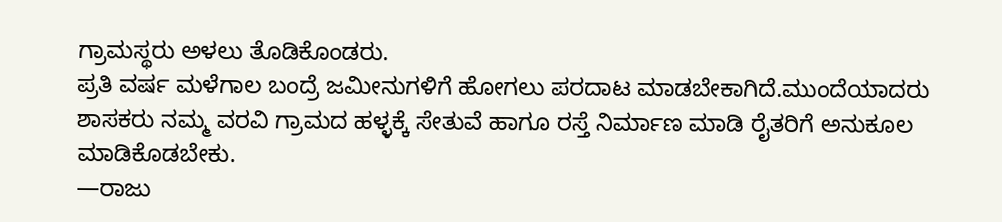ಗ್ರಾಮಸ್ಥರು ಅಳಲು ತೊಡಿಕೊಂಡರು.
ಪ್ರತಿ ವರ್ಷ ಮಳೆಗಾಲ ಬಂದ್ರೆ ಜಮೀನುಗಳಿಗೆ ಹೋಗಲು ಪರದಾಟ ಮಾಡಬೇಕಾಗಿದೆ.ಮುಂದೆಯಾದರು ಶಾಸಕರು ನಮ್ಮ ವರವಿ ಗ್ರಾಮದ ಹಳ್ಳಕ್ಕೆ ಸೇತುವೆ ಹಾಗೂ ರಸ್ತೆ ನಿರ್ಮಾಣ ಮಾಡಿ ರೈತರಿಗೆ ಅನುಕೂಲ ಮಾಡಿಕೊಡಬೇಕು.
—ರಾಜು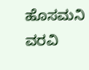ಹೊಸಮನಿ ವರವಿ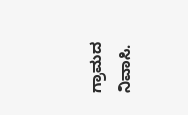ಗ್ರಾಮದ ನಿವಾಸಿ.